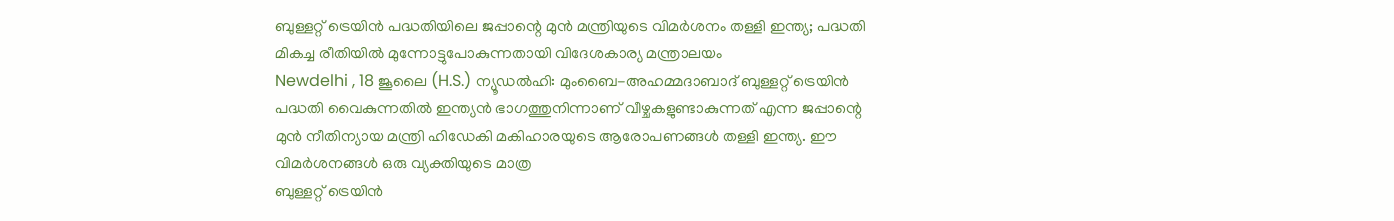ബുള്ളറ്റ് ട്രെയിൻ പദ്ധതിയിലെ ജപ്പാന്റെ മുൻ മന്ത്രിയുടെ വിമർശനം തള്ളി ഇന്ത്യ; പദ്ധതി മികച്ച രീതിയിൽ മുന്നോട്ടുപോകുന്നതായി വിദേശകാര്യ മന്ത്രാലയം
Newdelhi , 18 ജൂലൈ (H.S.) ന്യൂഡൽഹി: മുംബൈ-അഹമ്മദാബാദ് ബുള്ളറ്റ് ട്രെയിൻ പദ്ധതി വൈകുന്നതിൽ ഇന്ത്യൻ ഭാഗത്തുനിന്നാണ് വീഴ്ചകളുണ്ടാകുന്നത് എന്ന ജപ്പാന്റെ മുൻ നീതിന്യായ മന്ത്രി ഹിഡേകി മകിഹാരയുടെ ആരോപണങ്ങൾ തള്ളി ഇന്ത്യ. ഈ വിമർശനങ്ങൾ ഒരു വ്യക്തിയുടെ മാത്ര
ബുള്ളറ്റ് ട്രെയിൻ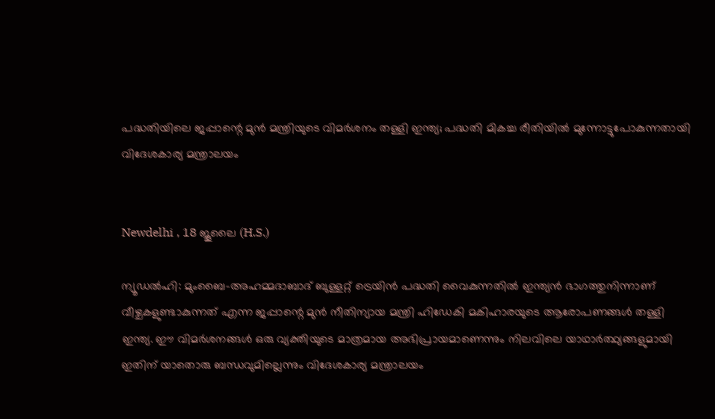പദ്ധതിയിലെ ജപ്പാന്റെ മുൻ മന്ത്രിയുടെ വിമർശനം തള്ളി ഇന്ത്യ; പദ്ധതി മികച്ച രീതിയിൽ മുന്നോട്ടുപോകുന്നതായി വിദേശകാര്യ മന്ത്രാലയം


Newdelhi , 18 ജൂലൈ (H.S.)

ന്യൂഡൽഹി: മുംബൈ-അഹമ്മദാബാദ് ബുള്ളറ്റ് ട്രെയിൻ പദ്ധതി വൈകുന്നതിൽ ഇന്ത്യൻ ഭാഗത്തുനിന്നാണ് വീഴ്ചകളുണ്ടാകുന്നത് എന്ന ജപ്പാന്റെ മുൻ നീതിന്യായ മന്ത്രി ഹിഡേകി മകിഹാരയുടെ ആരോപണങ്ങൾ തള്ളി ഇന്ത്യ. ഈ വിമർശനങ്ങൾ ഒരു വ്യക്തിയുടെ മാത്രമായ അഭിപ്രായമാണെന്നും നിലവിലെ യാഥാർത്ഥ്യങ്ങളുമായി ഇതിന് യാതൊരു ബന്ധവുമില്ലെന്നും വിദേശകാര്യ മന്ത്രാലയം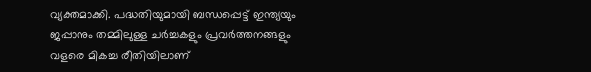വ്യക്തമാക്കി. പദ്ധതിയുമായി ബന്ധപ്പെട്ട് ഇന്ത്യയും ജപ്പാനും തമ്മിലുള്ള ചർച്ചകളും പ്രവർത്തനങ്ങളും വളരെ മികച്ച രീതിയിലാണ്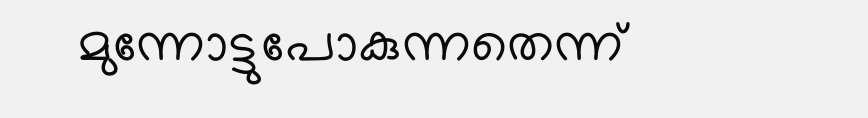മുന്നോട്ടുപോകുന്നതെന്ന്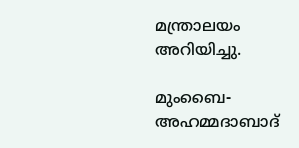മന്ത്രാലയം അറിയിച്ചു.

മുംബൈ-അഹമ്മദാബാദ്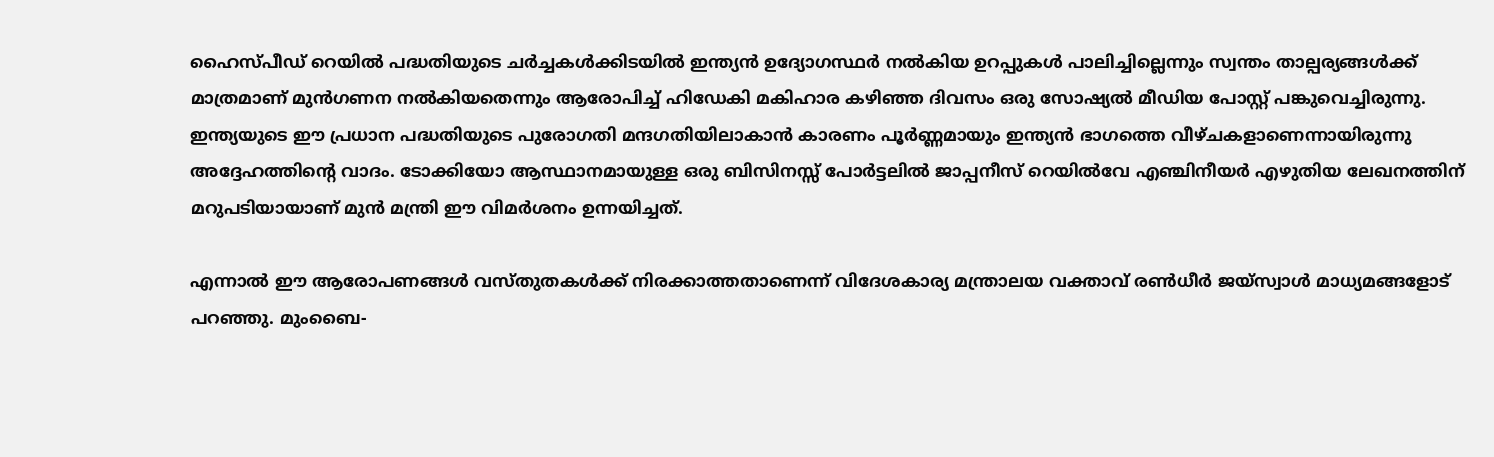ഹൈസ്പീഡ് റെയിൽ പദ്ധതിയുടെ ചർച്ചകൾക്കിടയിൽ ഇന്ത്യൻ ഉദ്യോഗസ്ഥർ നൽകിയ ഉറപ്പുകൾ പാലിച്ചില്ലെന്നും സ്വന്തം താല്പര്യങ്ങൾക്ക് മാത്രമാണ് മുൻഗണന നൽകിയതെന്നും ആരോപിച്ച് ഹിഡേകി മകിഹാര കഴിഞ്ഞ ദിവസം ഒരു സോഷ്യൽ മീഡിയ പോസ്റ്റ് പങ്കുവെച്ചിരുന്നു. ഇന്ത്യയുടെ ഈ പ്രധാന പദ്ധതിയുടെ പുരോഗതി മന്ദഗതിയിലാകാൻ കാരണം പൂർണ്ണമായും ഇന്ത്യൻ ഭാഗത്തെ വീഴ്ചകളാണെന്നായിരുന്നു അദ്ദേഹത്തിന്റെ വാദം. ടോക്കിയോ ആസ്ഥാനമായുള്ള ഒരു ബിസിനസ്സ് പോർട്ടലിൽ ജാപ്പനീസ് റെയിൽവേ എഞ്ചിനീയർ എഴുതിയ ലേഖനത്തിന് മറുപടിയായാണ് മുൻ മന്ത്രി ഈ വിമർശനം ഉന്നയിച്ചത്.

എന്നാൽ ഈ ആരോപണങ്ങൾ വസ്തുതകൾക്ക് നിരക്കാത്തതാണെന്ന് വിദേശകാര്യ മന്ത്രാലയ വക്താവ് രൺധീർ ജയ്സ്വാൾ മാധ്യമങ്ങളോട് പറഞ്ഞു. മുംബൈ-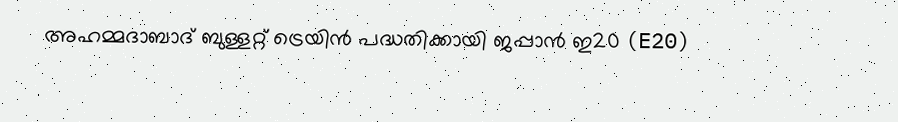അഹമ്മദാബാദ് ബുള്ളറ്റ് ട്രെയിൻ പദ്ധതിക്കായി ജപ്പാൻ ഇ20 (E20)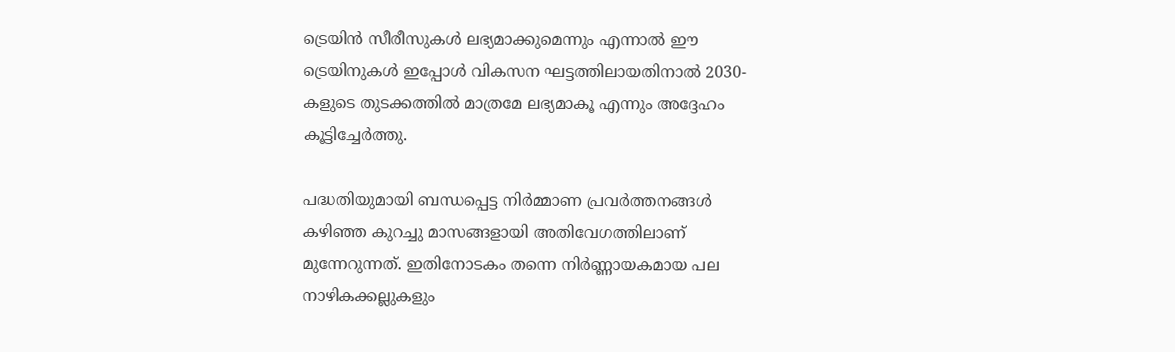ട്രെയിൻ സീരീസുകൾ ലഭ്യമാക്കുമെന്നും എന്നാൽ ഈ ട്രെയിനുകൾ ഇപ്പോൾ വികസന ഘട്ടത്തിലായതിനാൽ 2030-കളുടെ തുടക്കത്തിൽ മാത്രമേ ലഭ്യമാകൂ എന്നും അദ്ദേഹം കൂട്ടിച്ചേർത്തു.

പദ്ധതിയുമായി ബന്ധപ്പെട്ട നിർമ്മാണ പ്രവർത്തനങ്ങൾ കഴിഞ്ഞ കുറച്ചു മാസങ്ങളായി അതിവേഗത്തിലാണ് മുന്നേറുന്നത്. ഇതിനോടകം തന്നെ നിർണ്ണായകമായ പല നാഴികക്കല്ലുകളും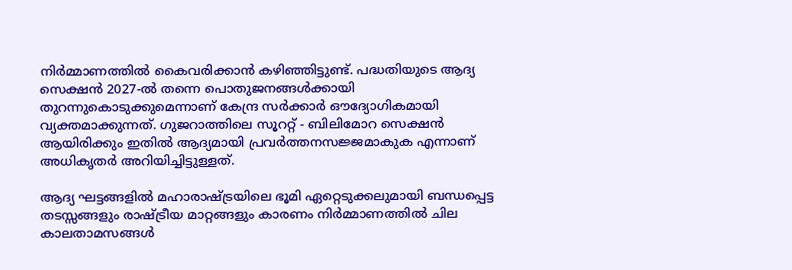നിർമ്മാണത്തിൽ കൈവരിക്കാൻ കഴിഞ്ഞിട്ടുണ്ട്. പദ്ധതിയുടെ ആദ്യ സെക്ഷൻ 2027-ൽ തന്നെ പൊതുജനങ്ങൾക്കായി തുറന്നുകൊടുക്കുമെന്നാണ് കേന്ദ്ര സർക്കാർ ഔദ്യോഗികമായി വ്യക്തമാക്കുന്നത്. ഗുജറാത്തിലെ സൂററ്റ് - ബിലിമോറ സെക്ഷൻ ആയിരിക്കും ഇതിൽ ആദ്യമായി പ്രവർത്തനസജ്ജമാകുക എന്നാണ് അധികൃതർ അറിയിച്ചിട്ടുള്ളത്.

ആദ്യ ഘട്ടങ്ങളിൽ മഹാരാഷ്ട്രയിലെ ഭൂമി ഏറ്റെടുക്കലുമായി ബന്ധപ്പെട്ട തടസ്സങ്ങളും രാഷ്ട്രീയ മാറ്റങ്ങളും കാരണം നിർമ്മാണത്തിൽ ചില കാലതാമസങ്ങൾ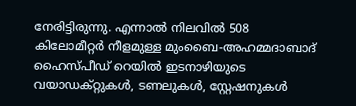നേരിട്ടിരുന്നു. എന്നാൽ നിലവിൽ 508 കിലോമീറ്റർ നീളമുള്ള മുംബൈ-അഹമ്മദാബാദ് ഹൈസ്പീഡ് റെയിൽ ഇടനാഴിയുടെ വയാഡക്റ്റുകൾ, ടണലുകൾ, സ്റ്റേഷനുകൾ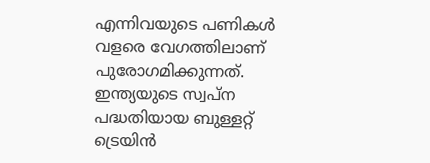എന്നിവയുടെ പണികൾ വളരെ വേഗത്തിലാണ് പുരോഗമിക്കുന്നത്. ഇന്ത്യയുടെ സ്വപ്ന പദ്ധതിയായ ബുള്ളറ്റ് ട്രെയിൻ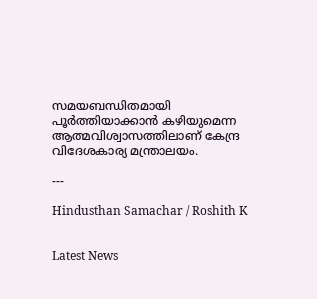സമയബന്ധിതമായി പൂർത്തിയാക്കാൻ കഴിയുമെന്ന ആത്മവിശ്വാസത്തിലാണ് കേന്ദ്ര വിദേശകാര്യ മന്ത്രാലയം.

---

Hindusthan Samachar / Roshith K


Latest News